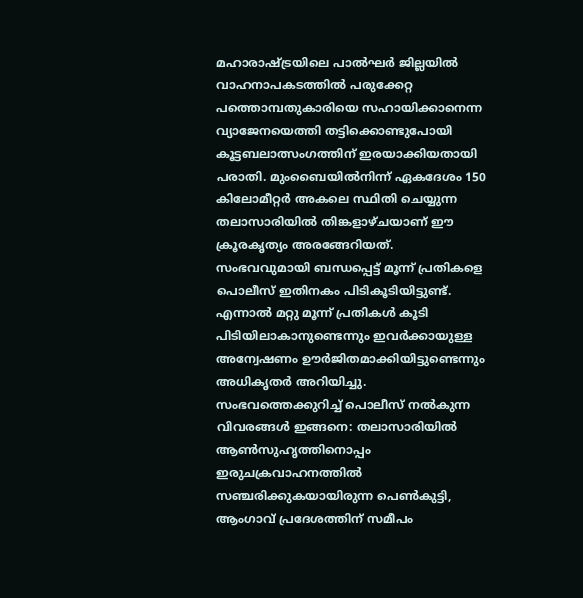മഹാരാഷ്ട്രയിലെ പാൽഘർ ജില്ലയിൽ വാഹനാപകടത്തിൽ പരുക്കേറ്റ പത്തൊമ്പതുകാരിയെ സഹായിക്കാനെന്ന വ്യാജേനയെത്തി തട്ടിക്കൊണ്ടുപോയി കൂട്ടബലാത്സംഗത്തിന് ഇരയാക്കിയതായി പരാതി. മുംബൈയിൽനിന്ന് ഏകദേശം 150 കിലോമീറ്റർ അകലെ സ്ഥിതി ചെയ്യുന്ന തലാസാരിയിൽ തിങ്കളാഴ്ചയാണ് ഈ ക്രൂരകൃത്യം അരങ്ങേറിയത്.
സംഭവവുമായി ബന്ധപ്പെട്ട് മൂന്ന് പ്രതികളെ പൊലീസ് ഇതിനകം പിടികൂടിയിട്ടുണ്ട്. എന്നാൽ മറ്റു മൂന്ന് പ്രതികൾ കൂടി പിടിയിലാകാനുണ്ടെന്നും ഇവർക്കായുള്ള അന്വേഷണം ഊർജിതമാക്കിയിട്ടുണ്ടെന്നും അധികൃതർ അറിയിച്ചു.
സംഭവത്തെക്കുറിച്ച് പൊലീസ് നൽകുന്ന വിവരങ്ങൾ ഇങ്ങനെ: തലാസാരിയിൽ ആൺസുഹൃത്തിനൊപ്പം ഇരുചക്രവാഹനത്തിൽ സഞ്ചരിക്കുകയായിരുന്ന പെൺകുട്ടി, ആംഗാവ് പ്രദേശത്തിന് സമീപം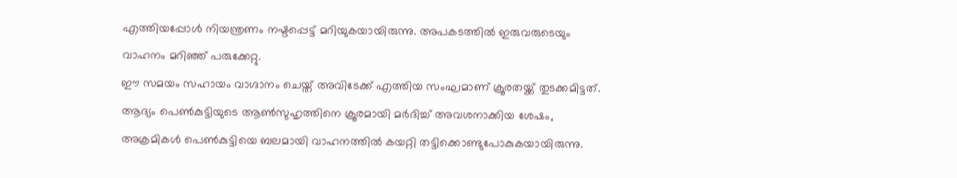എത്തിയപ്പോൾ നിയന്ത്രണം നഷ്ടപ്പെട്ട് മറിയുകയായിരുന്നു. അപകടത്തിൽ ഇരുവരുടെയും വാഹനം മറിഞ്ഞ് പരുക്കേറ്റു.
ഈ സമയം സഹായം വാഗ്ദാനം ചെയ്ത് അവിടേക്ക് എത്തിയ സംഘമാണ് ക്രൂരതയ്ക്ക് തുടക്കമിട്ടത്. ആദ്യം പെൺകുട്ടിയുടെ ആൺസുഹൃത്തിനെ ക്രൂരമായി മർദിച്ച് അവശനാക്കിയ ശേഷം, അക്രമികൾ പെൺകുട്ടിയെ ബലമായി വാഹനത്തിൽ കയറ്റി തട്ടിക്കൊണ്ടുപോകുകയായിരുന്നു.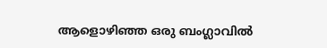ആളൊഴിഞ്ഞ ഒരു ബംഗ്ലാവിൽ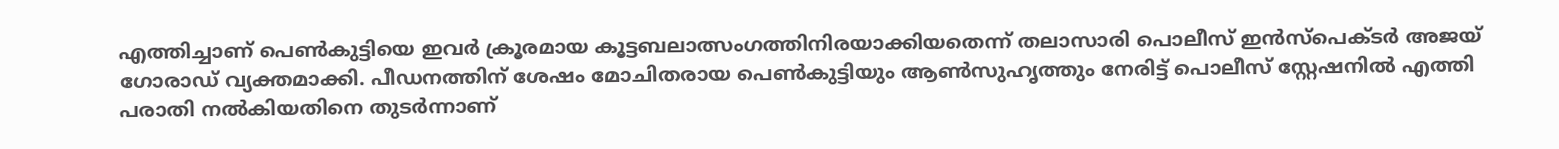എത്തിച്ചാണ് പെൺകുട്ടിയെ ഇവർ ക്രൂരമായ കൂട്ടബലാത്സംഗത്തിനിരയാക്കിയതെന്ന് തലാസാരി പൊലീസ് ഇൻസ്പെക്ടർ അജയ് ഗോരാഡ് വ്യക്തമാക്കി. പീഡനത്തിന് ശേഷം മോചിതരായ പെൺകുട്ടിയും ആൺസുഹൃത്തും നേരിട്ട് പൊലീസ് സ്റ്റേഷനിൽ എത്തി പരാതി നൽകിയതിനെ തുടർന്നാണ്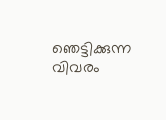ഞെട്ടിക്കുന്ന വിവരം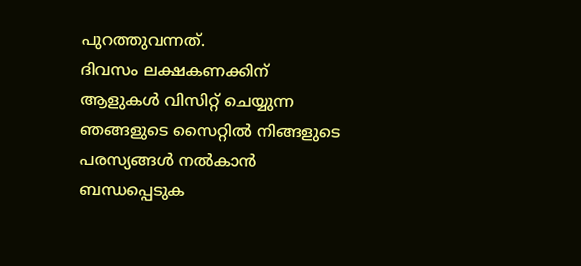പുറത്തുവന്നത്.
ദിവസം ലക്ഷകണക്കിന് ആളുകൾ വിസിറ്റ് ചെയ്യുന്ന ഞങ്ങളുടെ സൈറ്റിൽ നിങ്ങളുടെ പരസ്യങ്ങൾ നൽകാൻ ബന്ധപ്പെടുക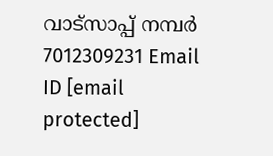വാട്സാപ്പ് നമ്പർ 7012309231 Email ID [email protected]